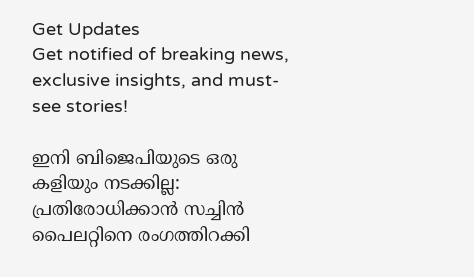Get Updates
Get notified of breaking news, exclusive insights, and must-see stories!

ഇനി ബിജെപിയുടെ ഒരു കളിയും നടക്കില്ല: പ്രതിരോധിക്കാന്‍ സച്ചിന്‍ പൈലറ്റിനെ രംഗത്തിറക്കി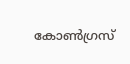കോണ്‍ഗ്രസ്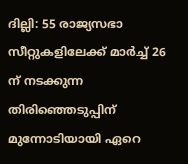ദില്ലി: 55 രാജ്യസഭാ സീറ്റുകളിലേക്ക് മാര്‍ച്ച് 26 ന് നടക്കുന്ന തിരിഞ്ഞെടുപ്പിന് മുന്നോടിയായി ഏറെ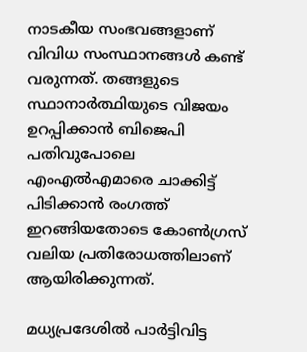നാടകീയ സംഭവങ്ങളാണ് വിവിധ സംസ്ഥാനങ്ങള്‍ കണ്ട് വരുന്നത്. തങ്ങളുടെ സ്ഥാനാര്‍ത്ഥിയുടെ വിജയം ഉറപ്പിക്കാന്‍ ബിജെപി പതിവുപോലെ എംഎല്‍എമാരെ ചാക്കിട്ട് പിടിക്കാന്‍ രംഗത്ത് ഇറങ്ങിയതോടെ കോണ്‍ഗ്രസ് വലിയ പ്രതിരോധത്തിലാണ് ആയിരിക്കുന്നത്.

മധ്യപ്രദേശില്‍ പാര്‍ട്ടിവിട്ട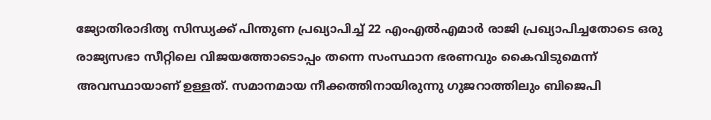ജ്യോതിരാദിത്യ സിന്ധ്യക്ക് പിന്തുണ പ്രഖ്യാപിച്ച് 22 എംഎല്‍എമാര്‍ രാജി പ്രഖ്യാപിച്ചതോടെ ഒരു രാജ്യസഭാ സീറ്റിലെ വിജയത്തോടൊപ്പം തന്നെ സംസ്ഥാന ഭരണവും കൈവിടുമെന്ന് അവസ്ഥായാണ് ഉള്ളത്. സമാനമായ നീക്കത്തിനായിരുന്നു ഗുജറാത്തിലും ബിജെപി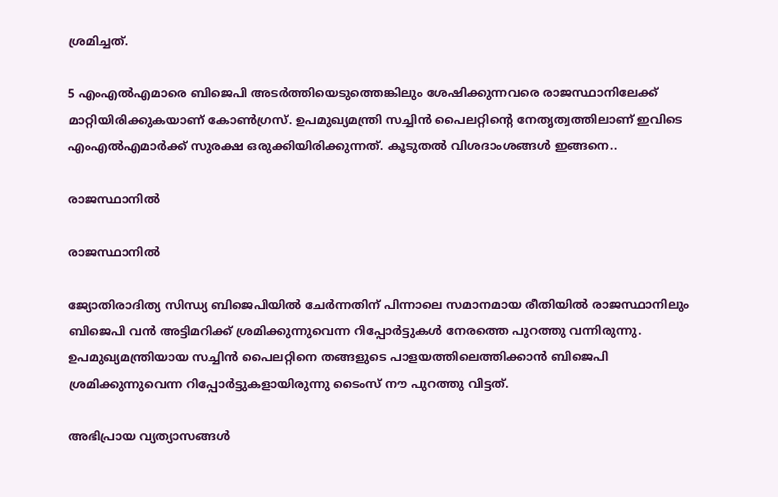ശ്രമിച്ചത്.

5 എംഎല്‍എമാരെ ബിജെപി അടര്‍ത്തിയെടുത്തെങ്കിലും ശേഷിക്കുന്നവരെ രാജസ്ഥാനിലേക്ക് മാറ്റിയിരിക്കുകയാണ് കോണ്‍ഗ്രസ്. ഉപമുഖ്യമന്ത്രി സച്ചിന്‍ പൈലറ്റിന്‍റെ നേതൃത്വത്തിലാണ് ഇവിടെ എംഎല്‍എമാര്‍ക്ക് സുരക്ഷ ഒരുക്കിയിരിക്കുന്നത്. കൂടുതല്‍ വിശദാംശങ്ങള്‍ ഇങ്ങനെ..

രാജസ്ഥാനില്‍

രാജസ്ഥാനില്‍

ജ്യോതിരാദിത്യ സിന്ധ്യ ബിജെപിയില്‍ ചേര്‍ന്നതിന് പിന്നാലെ സമാനമായ രീതിയില്‍ രാജസ്ഥാനിലും ബിജെപി വന്‍ അട്ടിമറിക്ക് ശ്രമിക്കുന്നുവെന്ന റിപ്പോര്‍ട്ടുകള്‍ നേരത്തെ പുറത്തു വന്നിരുന്നു. ഉപമുഖ്യമന്ത്രിയായ സച്ചിന്‍ പൈലറ്റിനെ തങ്ങളുടെ പാളയത്തിലെത്തിക്കാന്‍ ബിജെപി ശ്രമിക്കുന്നുവെന്ന റിപ്പോര്‍ട്ടുകളായിരുന്നു ടൈംസ് നൗ പുറത്തു വിട്ടത്.

അഭിപ്രായ വ്യത്യാസങ്ങള്‍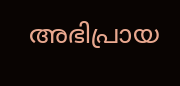അഭിപ്രായ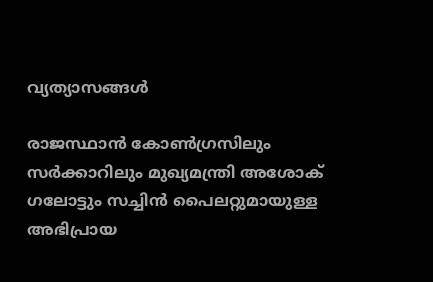വ്യത്യാസങ്ങള്‍

രാജസ്ഥാന്‍ കോണ്‍ഗ്രസിലും സര്‍ക്കാറിലും മുഖ്യമന്ത്രി അശോക് ഗലോട്ടും സച്ചിന്‍ പൈലറ്റുമായുള്ള അഭിപ്രായ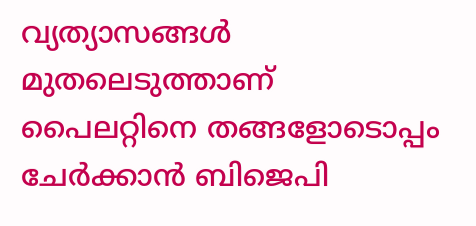വ്യത്യാസങ്ങള്‍ മുതലെടുത്താണ് പൈലറ്റിനെ തങ്ങളോടൊപ്പം ചേര്‍ക്കാന്‍ ബിജെപി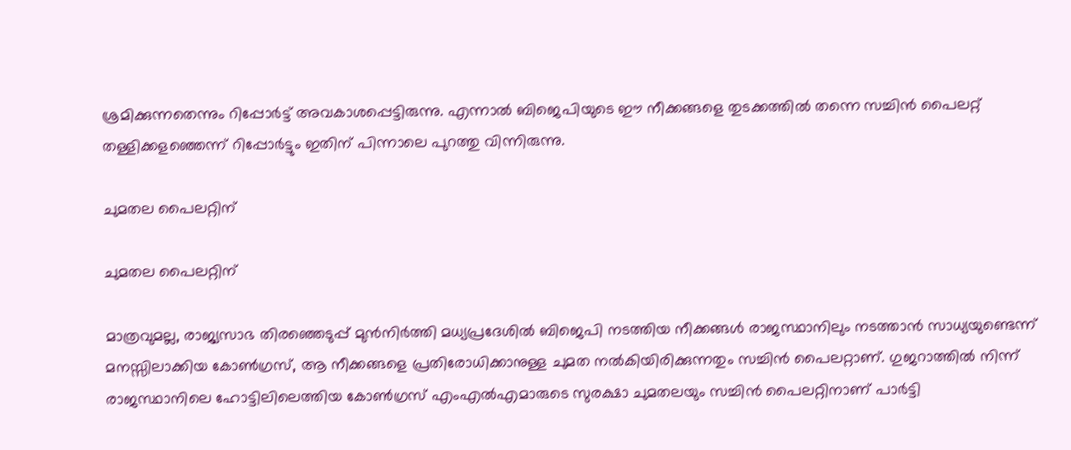ശ്രമിക്കുന്നതെന്നും റിപ്പോര്‍ട്ട് അവകാശപ്പെട്ടിരുന്നു. എന്നാല്‍ ബിജെപിയുടെ ഈ നീക്കങ്ങളെ തുടക്കത്തില്‍ തന്നെ സച്ചിന്‍ പൈലറ്റ് തള്ളിക്കളഞ്ഞെന്ന് റിപ്പോര്‍ട്ടും ഇതിന് പിന്നാലെ പുറത്തു വിന്നിരുന്നു.

ചുമതല പൈലറ്റിന്

ചുമതല പൈലറ്റിന്

മാത്രവുമല്ല, രാജ്യസാഭ തിരഞ്ഞെടുപ്പ് മുന്‍നിര്‍ത്തി മധ്യപ്രദേശില്‍ ബിജെപി നടത്തിയ നീക്കങ്ങള്‍ രാജസ്ഥാനിലും നടത്താന്‍ സാധ്യയുണ്ടെന്ന് മനസ്സിലാക്കിയ കോണ്‍ഗ്രസ്, ആ നീക്കങ്ങളെ പ്രതിരോധിക്കാനുള്ള ചുമത നല്‍കിയിരിക്കുന്നതും സച്ചിന്‍ പൈലറ്റാണ്. ഗുജറാത്തില്‍ നിന്ന് രാജസ്ഥാനിലെ ഹോട്ടിലിലെത്തിയ കോണ്‍ഗ്രസ് എംഎല്‍എമാരുടെ സുരക്ഷാ ചുമതലയും സച്ചിന്‍ പൈലറ്റിനാണ് പാര്‍ട്ടി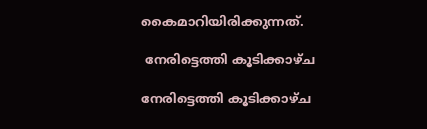കൈമാറിയിരിക്കുന്നത്.

 നേരിട്ടെത്തി കൂടിക്കാഴ്ച

നേരിട്ടെത്തി കൂടിക്കാഴ്ച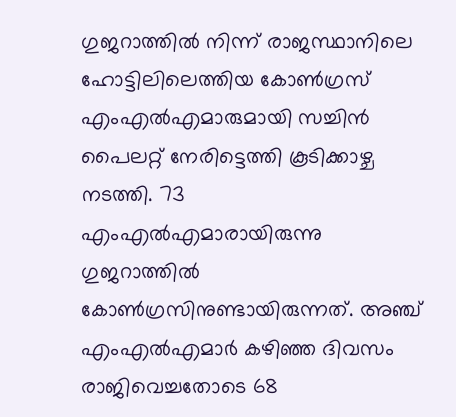ഗുജറാത്തില്‍ നിന്ന് രാജസ്ഥാനിലെ ഹോട്ടിലിലെത്തിയ കോണ്‍ഗ്രസ് എംഎല്‍എമാരുമായി സച്ചിന്‍ പൈലറ്റ് നേരിട്ടെത്തി കൂടിക്കാഴ്ച നടത്തി. 73 എംഎല്‍എമാരായിരുന്നു ഗുജറാത്തില്‍ കോണ്‍ഗ്രസിനുണ്ടായിരുന്നത്. അഞ്ച് എംഎല്‍എമാര്‍ കഴിഞ്ഞ ദിവസം രാജിവെച്ചതോടെ 68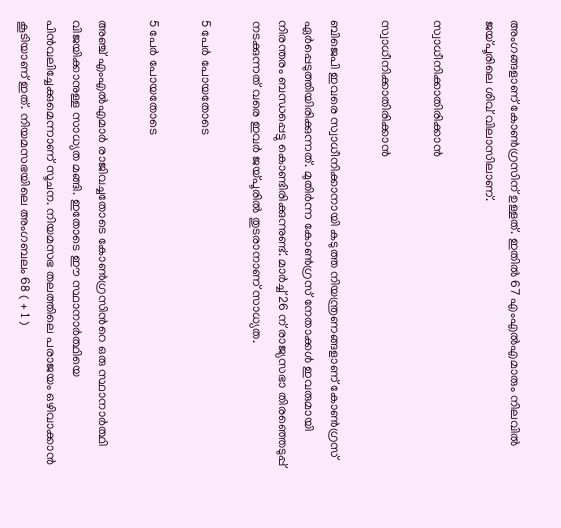അംഗങ്ങളാണ് കോണ്‍ഗ്രസിന് ഉള്ളത്. ഇതില്‍ 67 എംഎല്‍എമാരും നിലവില്‍ ജയ്പൂരിലെ ശിവ് വിലാസിലാണ്.

സ്വാധീനിക്കാതിരിക്കാന്‍

സ്വാധീനിക്കാതിരിക്കാന്‍

ബിജെപി ഇവരെ സ്വാധീനിക്കാനായി കടുത്ത നിയന്ത്രണങ്ങളാണ് കോണ്‍ഗ്രസ് ഏര്‍പ്പെടുത്തിയിരിക്കുന്നത്. മുതിര്‍ന്ന കോണ്‍ഗ്രസ് നേതാക്കള്‍ ഇവരുമായി നിരന്തരം ബന്ധപ്പെട്ടു കൊണ്ടിരിക്കുന്നുണ്ട്. മാര്‍ച്ച് 26 ന് രാജ്യസഭാ തിരഞ്ഞെടുപ്പ് നടക്കുന്നത് വരെ ഇവര്‍ ജയ്പൂരില്‍ തുടരാനാണ് സാധ്യത.

5 പേര്‍ പോയതോടെ

5 പേര്‍ പോയതോടെ

അഞ്ച് എംഎൽഎമാർ രാജിവച്ചതോടെ കോണ്‍ഗ്രസിന്‍റെ ഒരു സ്ഥാനാര്‍ത്ഥി വിജയിക്കാനുള്ള സാധ്യത മങ്ങി. ഇതോടെ ഈ സ്ഥാനാര്‍ത്ഥിയെ പിന്‍വലിച്ചേക്കുമെന്നാണ് സൂചന. നിയമസഭ തലത്തിലെ പരാജയം ഒഴിവാക്കാന്‍ കൂടിയാണ് ഇത്. നിയമസഭയിലെ അംഗബലം 68 ( + 1 )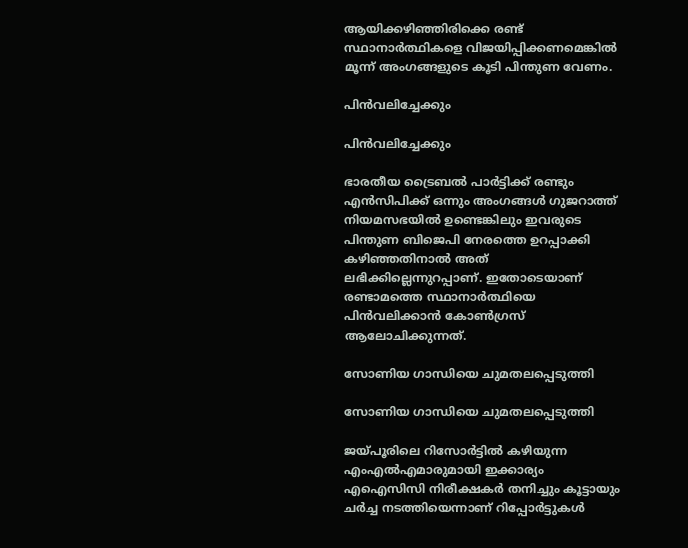ആയിക്കഴിഞ്ഞിരിക്കെ രണ്ട് സ്ഥാനാര്‍ത്ഥികളെ വിജയിപ്പിക്കണമെങ്കില്‍ മൂന്ന് അംഗങ്ങളുടെ കൂടി പിന്തുണ വേണം.

പിന്‍വലിച്ചേക്കും

പിന്‍വലിച്ചേക്കും

ഭാരതീയ ട്രൈബല്‍ പാര്‍ട്ടിക്ക് രണ്ടും എന്‍സിപിക്ക് ഒന്നും അംഗങ്ങള്‍ ഗുജറാത്ത് നിയമസഭയില്‍ ഉണ്ടെങ്കിലും ഇവരുടെ പിന്തുണ ബിജെപി നേരത്തെ ഉറപ്പാക്കി കഴിഞ്ഞതിനാല്‍ അത് ലഭിക്കില്ലെന്നുറപ്പാണ്. ഇതോടെയാണ് രണ്ടാമത്തെ സ്ഥാനാര്‍ത്ഥിയെ പിന്‍വലിക്കാന്‍ കോണ്‍ഗ്രസ് ആലോചിക്കുന്നത്.

സോണിയ ഗാന്ധിയെ ചുമതലപ്പെടുത്തി

സോണിയ ഗാന്ധിയെ ചുമതലപ്പെടുത്തി

ജയ്പൂരിലെ റിസോര്‍ട്ടില്‍ കഴിയുന്ന എംഎല്‍എമാരുമായി ഇക്കാര്യം എഐസിസി നിരീക്ഷകർ തനിച്ചും കൂട്ടായും ചർച്ച നടത്തിയെന്നാണ് റിപ്പോര്‍ട്ടുകള്‍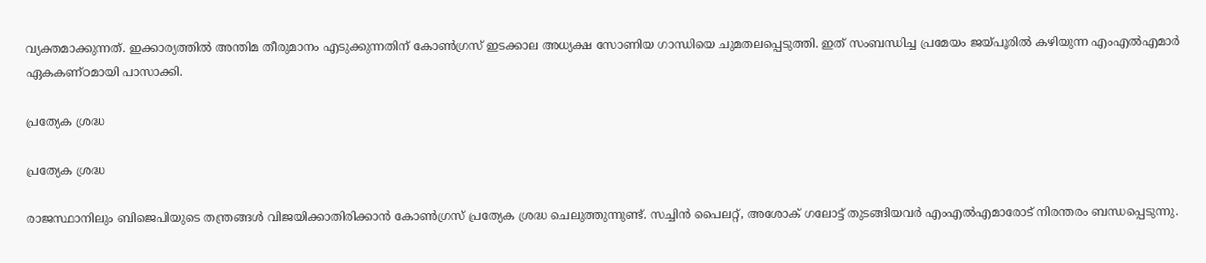വ്യക്തമാക്കുന്നത്. ഇക്കാര്യത്തില്‍ അന്തിമ തീരുമാനം എടുക്കുന്നതിന് കോൺഗ്രസ് ഇടക്കാല അധ്യക്ഷ സോണിയ ഗാന്ധിയെ ചുമതലപ്പെടുത്തി. ഇത് സംബന്ധിച്ച പ്രമേയം ജയ്പൂരില്‍ കഴിയുന്ന എംഎല്‍എമാര്‍ ഏകകണ്ഠമായി പാസാക്കി.

പ്രത്യേക ശ്രദ്ധ

പ്രത്യേക ശ്രദ്ധ

രാജസ്ഥാനിലും ബിജെപിയുടെ തന്ത്രങ്ങള്‍ വിജയിക്കാതിരിക്കാന്‍ കോണ്‍ഗ്രസ് പ്രത്യേക ശ്രദ്ധ ചെലുത്തുന്നുണ്ട്. സച്ചിന്‍ പൈലറ്റ്, അശോക് ഗലോട്ട് തുടങ്ങിയവര്‍ എംഎല്‍എമാരോട് നിരന്തരം ബന്ധപ്പെടുന്നു.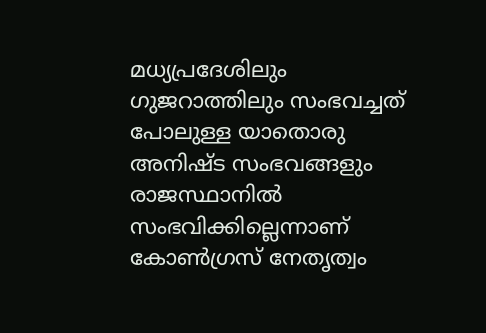മധ്യപ്രദേശിലും ഗുജറാത്തിലും സംഭവച്ചത് പോലുള്ള യാതൊരു അനിഷ്ട സംഭവങ്ങളും രാജസ്ഥാനില്‍ സംഭവിക്കില്ലെന്നാണ് കോണ്‍ഗ്രസ് നേതൃത്വം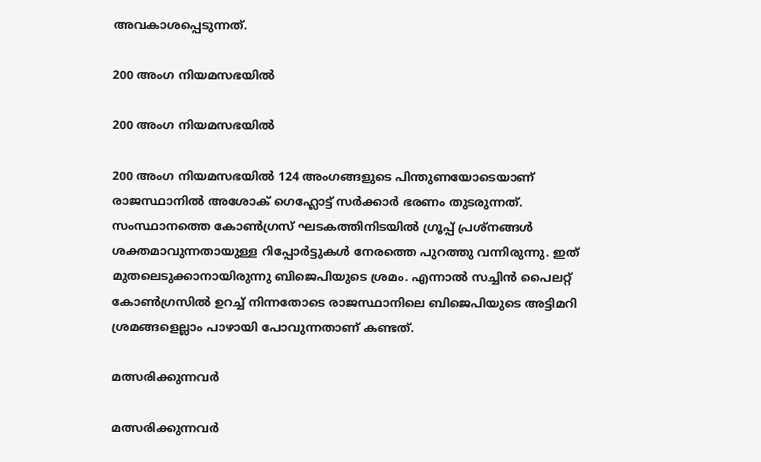അവകാശപ്പെടുന്നത്.

200 അംഗ നിയമസഭയില്‍

200 അംഗ നിയമസഭയില്‍

200 അംഗ നിയമസഭയില്‍ 124 അംഗങ്ങളുടെ പിന്തുണയോടെയാണ് രാജസ്ഥാനില്‍ അശോക് ഗെഹ്ലോട്ട് സര്‍ക്കാര്‍ ഭരണം തുടരുന്നത്. സംസ്ഥാനത്തെ കോണ്‍ഗ്രസ് ഘടകത്തിനിടയില്‍ ഗ്രൂപ്പ് പ്രശ്നങ്ങള്‍ ശക്തമാവുന്നതായുള്ള റിപ്പോര്‍ട്ടുകള്‍ നേരത്തെ പുറത്തു വന്നിരുന്നു. ഇത് മുതലെടുക്കാനായിരുന്നു ബിജെപിയുടെ ശ്രമം. എന്നാല്‍ സച്ചിന്‍ പൈലറ്റ് കോണ്‍ഗ്രസില്‍ ഉറച്ച് നിന്നതോടെ രാജസ്ഥാനിലെ ബിജെപിയുടെ അട്ടിമറി ശ്രമങ്ങളെല്ലാം പാഴായി പോവുന്നതാണ് കണ്ടത്.

മത്സരിക്കുന്നവര്‍

മത്സരിക്കുന്നവര്‍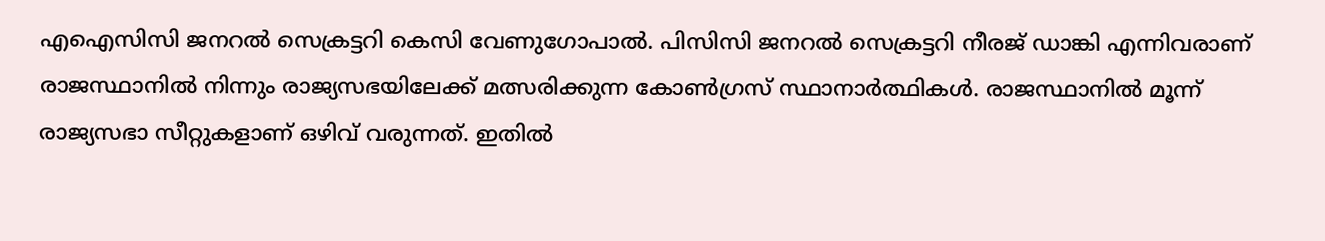എഐസിസി ജനറല്‍ സെക്രട്ടറി കെസി വേണുഗോപാല്‍. പിസിസി ജനറല്‍ സെക്രട്ടറി നീരജ് ഡാങ്കി എന്നിവരാണ് രാജസ്ഥാനില്‍ നിന്നും രാജ്യസഭയിലേക്ക് മത്സരിക്കുന്ന കോണ്‍ഗ്രസ് സ്ഥാനാര്‍ത്ഥികള്‍. രാജസ്ഥാനില്‍ മൂന്ന് രാജ്യസഭാ സീറ്റുകളാണ് ഒഴിവ് വരുന്നത്. ഇതില്‍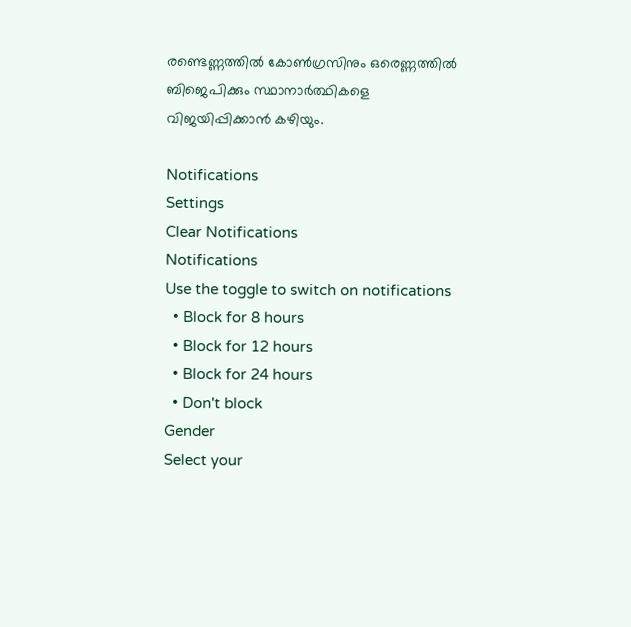രണ്ടെണ്ണത്തില്‍ കോണ്‍ഗ്രസിനും ഒരെണ്ണത്തില്‍ ബിജെപിക്കും സ്ഥാനാര്‍ത്ഥികളെ വിജയിപ്പിക്കാന്‍ കഴിയും.

Notifications
Settings
Clear Notifications
Notifications
Use the toggle to switch on notifications
  • Block for 8 hours
  • Block for 12 hours
  • Block for 24 hours
  • Don't block
Gender
Select your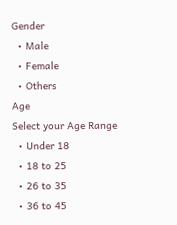Gender
  • Male
  • Female
  • Others
Age
Select your Age Range
  • Under 18
  • 18 to 25
  • 26 to 35
  • 36 to 45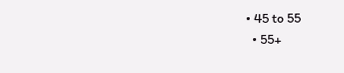• 45 to 55
  • 55+